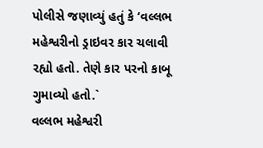પોલીસે જણાવ્યું હતું કે ‘વલ્લભ મહેશ્વરીનો ડ્રાઇવર કાર ચલાવી રહ્યો હતો. તેણે કાર પરનો કાબૂ ગુમાવ્યો હતો.`
વલ્લભ મહેશ્વરી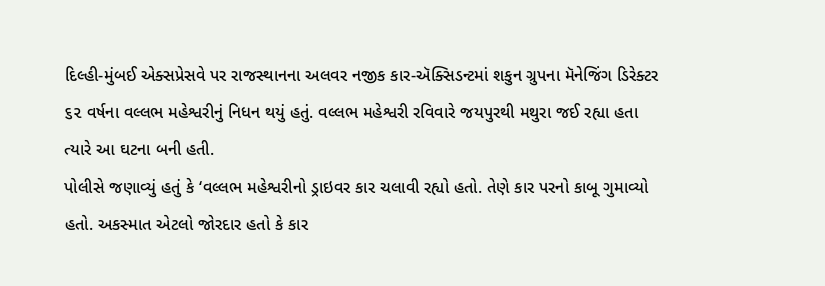દિલ્હી-મુંબઈ એક્સપ્રેસવે પર રાજસ્થાનના અલવર નજીક કાર-ઍક્સિડન્ટમાં શકુન ગ્રુપના મૅનેજિંગ ડિરેક્ટર ૬૨ વર્ષના વલ્લભ મહેશ્વરીનું નિધન થયું હતું. વલ્લભ મહેશ્વરી રવિવારે જયપુરથી મથુરા જઈ રહ્યા હતા ત્યારે આ ઘટના બની હતી.
પોલીસે જણાવ્યું હતું કે ‘વલ્લભ મહેશ્વરીનો ડ્રાઇવર કાર ચલાવી રહ્યો હતો. તેણે કાર પરનો કાબૂ ગુમાવ્યો હતો. અકસ્માત એટલો જોરદાર હતો કે કાર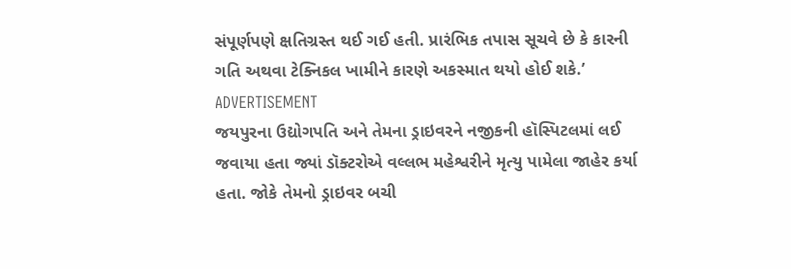સંપૂર્ણપણે ક્ષતિગ્રસ્ત થઈ ગઈ હતી. પ્રારંભિક તપાસ સૂચવે છે કે કારની ગતિ અથવા ટેક્નિકલ ખામીને કારણે અકસ્માત થયો હોઈ શકે.’
ADVERTISEMENT
જયપુરના ઉદ્યોગપતિ અને તેમના ડ્રાઇવરને નજીકની હૉસ્પિટલમાં લઈ જવાયા હતા જ્યાં ડૉક્ટરોએ વલ્લભ મહેશ્વરીને મૃત્યુ પામેલા જાહેર કર્યા હતા. જોકે તેમનો ડ્રાઇવર બચી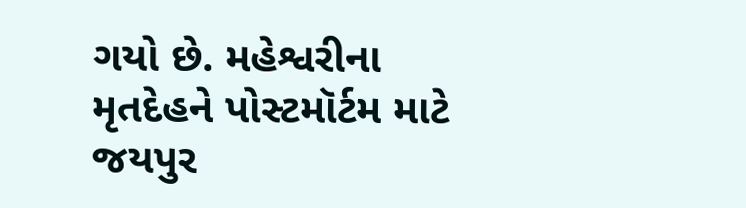ગયો છે. મહેશ્વરીના મૃતદેહને પોસ્ટમૉર્ટમ માટે જયપુર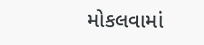મોકલવામાં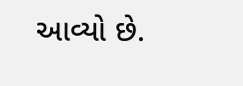આવ્યો છે.